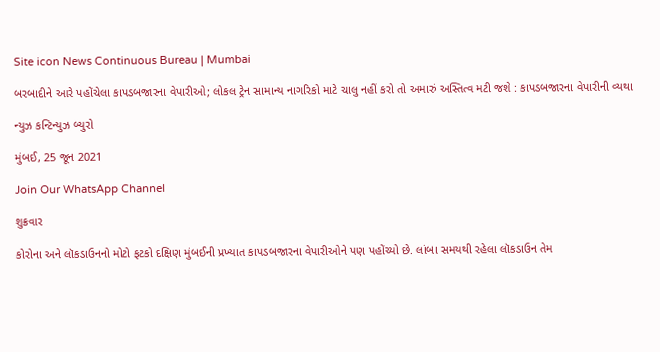Site icon News Continuous Bureau | Mumbai

બરબાદીને આરે પહોંચેલા કાપડબજારના વેપારીઓ; લોકલ ટ્રેન સામાન્ય નાગરિકો માટે ચાલુ નહીં કરો તો અમારું અસ્તિત્વ મટી જશે : કાપડબજારના વેપારીની વ્યથા

ન્યુઝ કન્ટિન્યુઝ બ્યુરો

મુંબઈ, 25 જૂન 2021

Join Our WhatsApp Channel

શુક્રવાર

કોરોના અને લૉકડાઉનનો મોટો ફટકો દક્ષિણ મુંબઈની પ્રખ્યાત કાપડબજારના વેપારીઓને પણ પહોંચ્યો છે. લાંબા સમયથી રહેલા લૉકડાઉન તેમ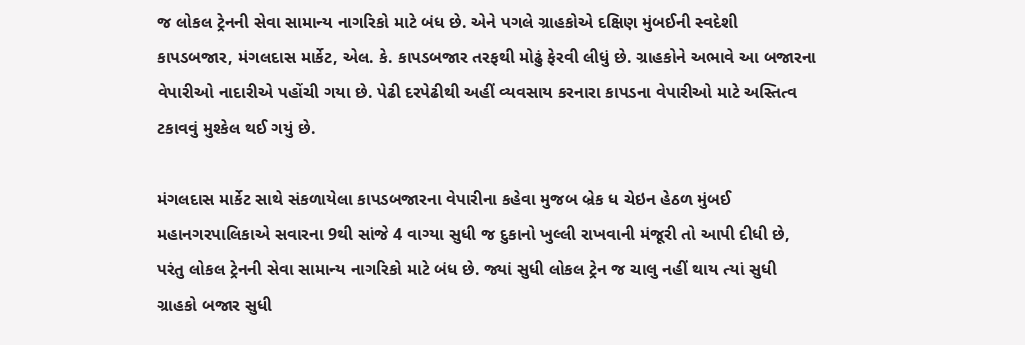જ લોકલ ટ્રેનની સેવા સામાન્ય નાગરિકો માટે બંધ છે. એને પગલે ગ્રાહકોએ દક્ષિણ મુંબઈની સ્વદેશી કાપડબજાર, મંગલદાસ માર્કેટ, એલ. કે. કાપડબજાર તરફથી મોઢું ફેરવી લીધું છે. ગ્રાહકોને અભાવે આ બજારના વેપારીઓ નાદારીએ પહોંચી ગયા છે. પેઢી દરપેઢીથી અહીં વ્યવસાય કરનારા કાપડના વેપારીઓ માટે અસ્તિત્વ ટકાવવું મુશ્કેલ થઈ ગયું છે.

મંગલદાસ માર્કેટ સાથે સંકળાયેલા કાપડબજારના વેપારીના કહેવા મુજબ બ્રેક ધ ચેઇન હેઠળ મુંબઈ મહાનગરપાલિકાએ સવારના 9થી સાંજે 4 વાગ્યા સુધી જ દુકાનો ખુલ્લી રાખવાની મંજૂરી તો આપી દીધી છે, પરંતુ લોકલ ટ્રેનની સેવા સામાન્ય નાગરિકો માટે બંધ છે. જ્યાં સુધી લોકલ ટ્રેન જ ચાલુ નહીં થાય ત્યાં સુધી ગ્રાહકો બજાર સુધી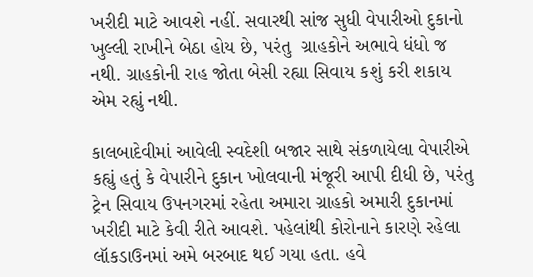ખરીદી માટે આવશે નહીં. સવારથી સાંજ સુધી વેપારીઓ દુકાનો ખુલ્લી રાખીને બેઠા હોય છે, પરંતુ  ગ્રાહકોને અભાવે ધંધો જ નથી. ગ્રાહકોની રાહ જોતા બેસી રહ્યા સિવાય કશું કરી શકાય એમ રહ્યું નથી.

કાલબાદેવીમાં આવેલી સ્વદેશી બજાર સાથે સંકળાયેલા વેપારીએ કહ્યું હતું કે વેપારીને દુકાન ખોલવાની મંજૂરી આપી દીધી છે, પરંતુ ટ્રેન સિવાય ઉપનગરમાં રહેતા અમારા ગ્રાહકો અમારી દુકાનમાં ખરીદી માટે કેવી રીતે આવશે. પહેલાંથી કોરોનાને કારણે રહેલા લૉકડાઉનમાં અમે બરબાદ થઈ ગયા હતા. હવે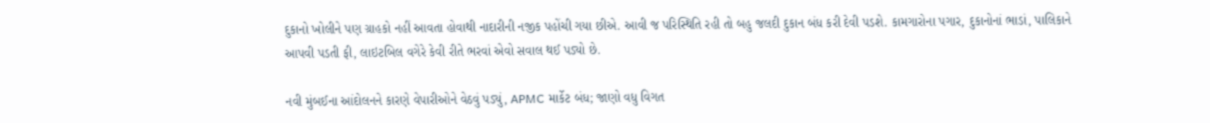દુકાનો ખોલીને પણ ગ્રાહકો નહીં આવતા હોવાથી નાદારીની નજીક પહોંચી ગયા છીએ. આવી જ પરિસ્થિતિ રહી તો બહુ જલદી દુકાન બંધ કરી દેવી પડશે. કામગારોના પગાર, દુકાનોનાં ભાડાં, પાલિકાને આપવી પડતી ફી, લાઇટબિલ વગેરે કેવી રીતે ભરવાં એવો સવાલ થઈ પડ્યો છે.

નવી મુંબઈના આંદોલનને કારણે વેપારીઓને વેઠવું પડ્યું, APMC માર્કેટ બંધ; જાણો વધુ વિગત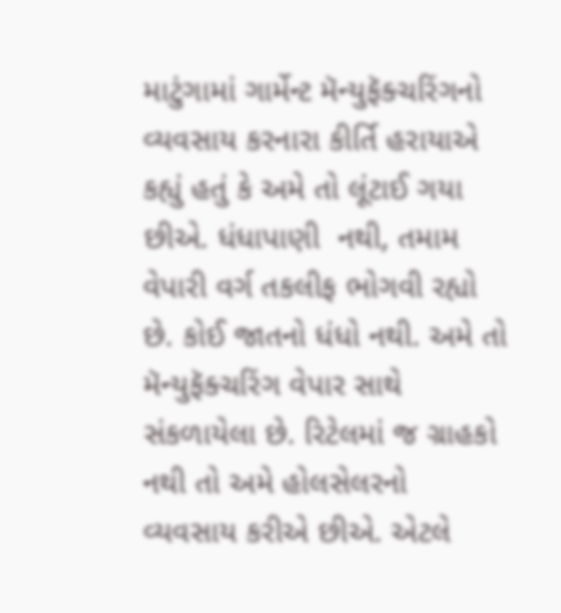માટુંગામાં ગાર્મેન્ટ મૅન્યુફૅક્ચરિંગનો વ્યવસાય કરનારા કીર્તિ હરાયાએ કહ્યું હતું કે અમે તો લૂંટાઈ ગયા છીએ. ધંધાપાણી  નથી, તમામ વેપારી વર્ગ તકલીફ ભોગવી રહ્યો છે. કોઈ જાતનો ધંધો નથી. અમે તો મૅન્યુફૅક્ચરિંગ વેપાર સાથે સંકળાયેલા છે. રિટેલમાં જ ગ્રાહકો નથી તો અમે હોલસેલરનો વ્યવસાય કરીએ છીએ. એટલે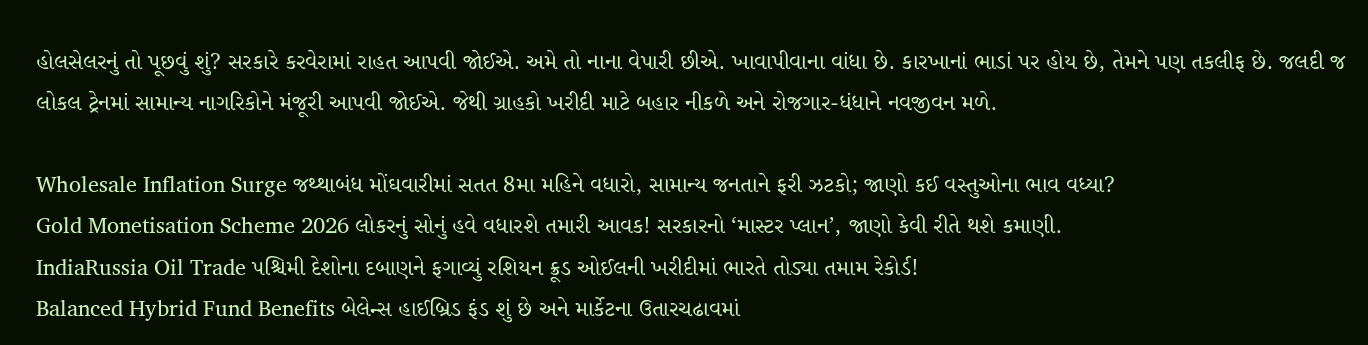હોલસેલરનું તો પૂછવું શું? સરકારે કરવેરામાં રાહત આપવી જોઈએ. અમે તો નાના વેપારી છીએ. ખાવાપીવાના વાંધા છે. કારખાનાં ભાડાં પર હોય છે, તેમને પણ તકલીફ છે. જલદી જ લોકલ ટ્રેનમાં સામાન્ય નાગરિકોને મંજૂરી આપવી જોઈએ. જેથી ગ્રાહકો ખરીદી માટે બહાર નીકળે અને રોજગાર-ધંધાને નવજીવન મળે.

Wholesale Inflation Surge જથ્થાબંધ મોંઘવારીમાં સતત 8મા મહિને વધારો, સામાન્ય જનતાને ફરી ઝટકો; જાણો કઈ વસ્તુઓના ભાવ વધ્યા?
Gold Monetisation Scheme 2026 લોકરનું સોનું હવે વધારશે તમારી આવક! સરકારનો ‘માસ્ટર પ્લાન’, જાણો કેવી રીતે થશે કમાણી.
IndiaRussia Oil Trade પશ્ચિમી દેશોના દબાણને ફગાવ્યું રશિયન ક્રૂડ ઓઈલની ખરીદીમાં ભારતે તોડ્યા તમામ રેકોર્ડ!
Balanced Hybrid Fund Benefits બેલેન્સ હાઈબ્રિડ ફંડ શું છે અને માર્કેટના ઉતારચઢાવમાં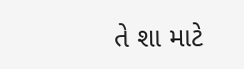તે શા માટે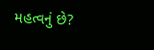મહત્વનું છે?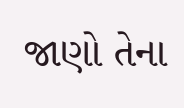જાણો તેના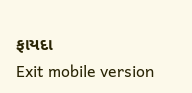ફાયદા
Exit mobile version